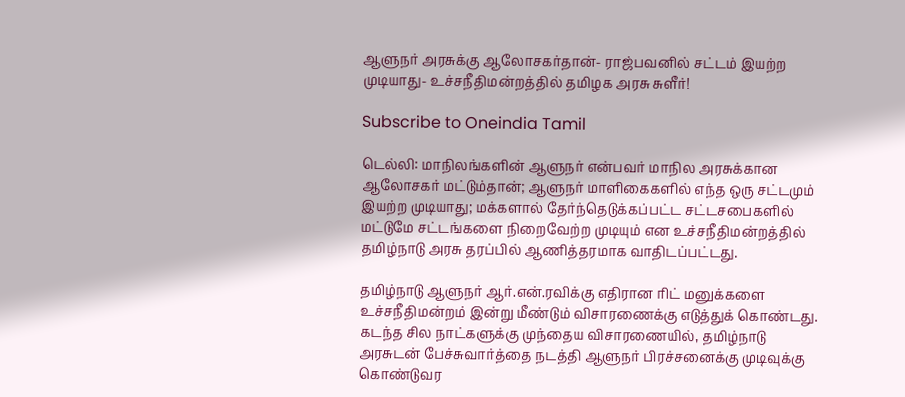ஆளுநர் அரசுக்கு ஆலோசகர்தான்- ராஜ்பவனில் சட்டம் இயற்ற முடியாது- உச்சநீதிமன்றத்தில் தமிழக அரசு சுளீர்!

Subscribe to Oneindia Tamil

டெல்லி: மாநிலங்களின் ஆளுநர் என்பவர் மாநில அரசுக்கான ஆலோசகர் மட்டும்தான்; ஆளுநர் மாளிகைகளில் எந்த ஒரு சட்டமும் இயற்ற முடியாது; மக்களால் தேர்ந்தெடுக்கப்பட்ட சட்டசபைகளில் மட்டுமே சட்டங்களை நிறைவேற்ற முடியும் என உச்சநீதிமன்றத்தில் தமிழ்நாடு அரசு தரப்பில் ஆணித்தரமாக வாதிடப்பட்டது.

தமிழ்நாடு ஆளுநர் ஆர்.என்.ரவிக்கு எதிரான ரிட் மனுக்களை உச்சநீதிமன்றம் இன்று மீண்டும் விசாரணைக்கு எடுத்துக் கொண்டது. கடந்த சில நாட்களுக்கு முந்தைய விசாரணையில், தமிழ்நாடு அரசுடன் பேச்சுவார்த்தை நடத்தி ஆளுநர் பிரச்சனைக்கு முடிவுக்கு கொண்டுவர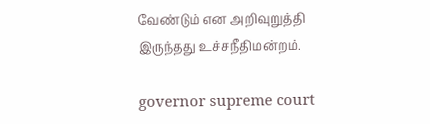வேண்டும் என அறிவுறுத்தி இருந்தது உச்சநீதிமன்றம்.

governor supreme court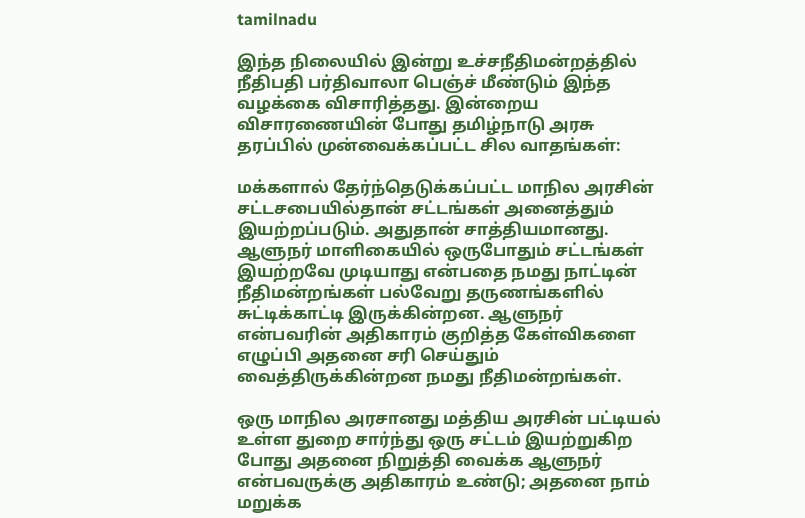tamilnadu

இந்த நிலையில் இன்று உச்சநீதிமன்றத்தில் நீதிபதி பர்திவாலா பெஞ்ச் மீண்டும் இந்த வழக்கை விசாரித்தது. இன்றைய விசாரணையின் போது தமிழ்நாடு அரசு தரப்பில் முன்வைக்கப்பட்ட சில வாதங்கள்:

மக்களால் தேர்ந்தெடுக்கப்பட்ட மாநில அரசின் சட்டசபையில்தான் சட்டங்கள் அனைத்தும் இயற்றப்படும். அதுதான் சாத்தியமானது. ஆளுநர் மாளிகையில் ஒருபோதும் சட்டங்கள் இயற்றவே முடியாது என்பதை நமது நாட்டின் நீதிமன்றங்கள் பல்வேறு தருணங்களில் சுட்டிக்காட்டி இருக்கின்றன. ஆளுநர் என்பவரின் அதிகாரம் குறித்த கேள்விகளை எழுப்பி அதனை சரி செய்தும் வைத்திருக்கின்றன நமது நீதிமன்றங்கள்.

ஒரு மாநில அரசானது மத்திய அரசின் பட்டியல் உள்ள துறை சார்ந்து ஒரு சட்டம் இயற்றுகிற போது அதனை நிறுத்தி வைக்க ஆளுநர் என்பவருக்கு அதிகாரம் உண்டு; அதனை நாம் மறுக்க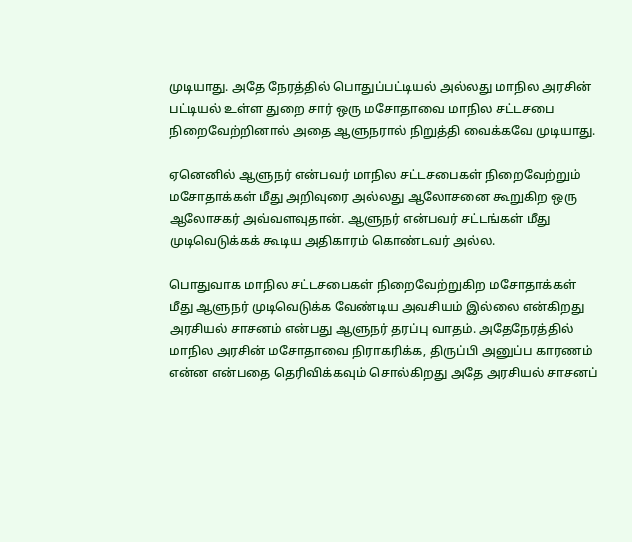முடியாது. அதே நேரத்தில் பொதுப்பட்டியல் அல்லது மாநில அரசின் பட்டியல் உள்ள துறை சார் ஒரு மசோதாவை மாநில சட்டசபை நிறைவேற்றினால் அதை ஆளுநரால் நிறுத்தி வைக்கவே முடியாது.

ஏனெனில் ஆளுநர் என்பவர் மாநில சட்டசபைகள் நிறைவேற்றும் மசோதாக்கள் மீது அறிவுரை அல்லது ஆலோசனை கூறுகிற ஒரு ஆலோசகர் அவ்வளவுதான். ஆளுநர் என்பவர் சட்டங்கள் மீது முடிவெடுக்கக் கூடிய அதிகாரம் கொண்டவர் அல்ல.

பொதுவாக மாநில சட்டசபைகள் நிறைவேற்றுகிற மசோதாக்கள் மீது ஆளுநர் முடிவெடுக்க வேண்டிய அவசியம் இல்லை என்கிறது அரசியல் சாசனம் என்பது ஆளுநர் தரப்பு வாதம். அதேநேரத்தில் மாநில அரசின் மசோதாவை நிராகரிக்க, திருப்பி அனுப்ப காரணம் என்ன என்பதை தெரிவிக்கவும் சொல்கிறது அதே அரசியல் சாசனப்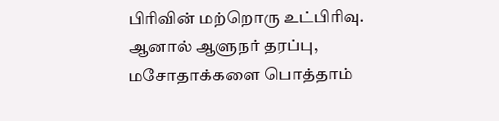பிரிவின் மற்றொரு உட்பிரிவு. ஆனால் ஆளுநர் தரப்பு, மசோதாக்களை பொத்தாம்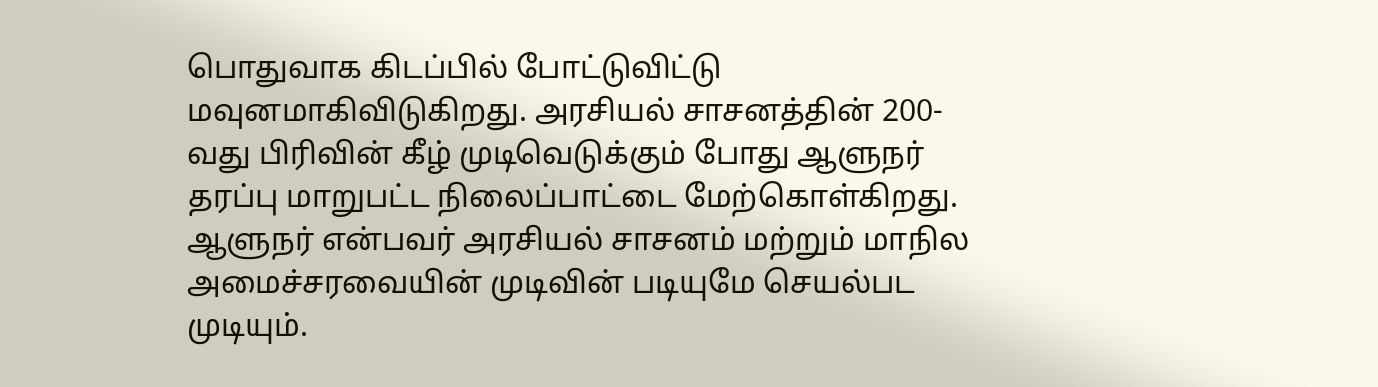பொதுவாக கிடப்பில் போட்டுவிட்டு மவுனமாகிவிடுகிறது. அரசியல் சாசனத்தின் 200-வது பிரிவின் கீழ் முடிவெடுக்கும் போது ஆளுநர் தரப்பு மாறுபட்ட நிலைப்பாட்டை மேற்கொள்கிறது. ஆளுநர் என்பவர் அரசியல் சாசனம் மற்றும் மாநில அமைச்சரவையின் முடிவின் படியுமே செயல்பட முடியும்.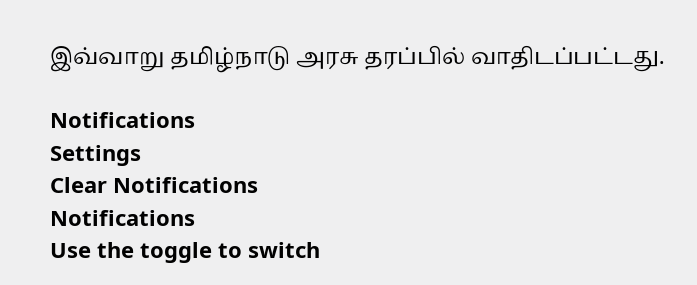இவ்வாறு தமிழ்நாடு அரசு தரப்பில் வாதிடப்பட்டது.

Notifications
Settings
Clear Notifications
Notifications
Use the toggle to switch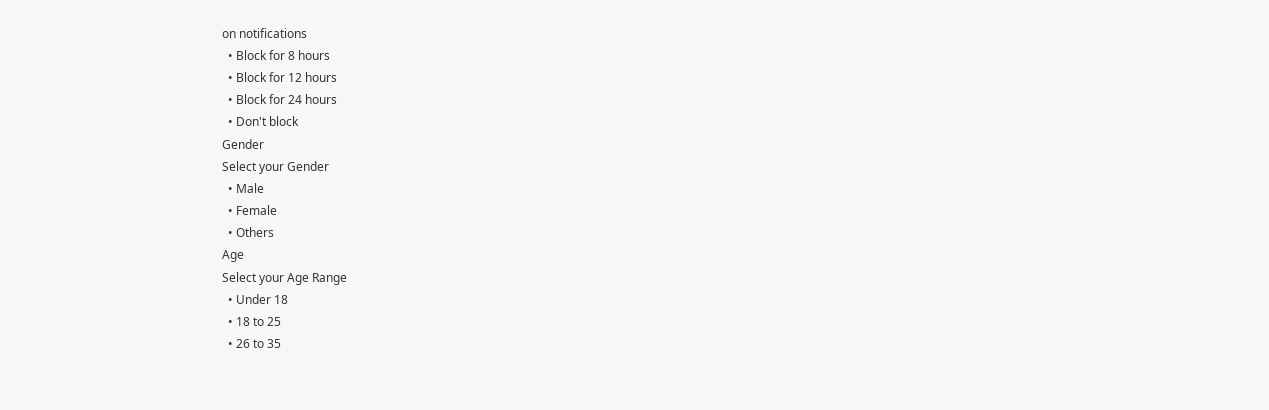on notifications
  • Block for 8 hours
  • Block for 12 hours
  • Block for 24 hours
  • Don't block
Gender
Select your Gender
  • Male
  • Female
  • Others
Age
Select your Age Range
  • Under 18
  • 18 to 25
  • 26 to 35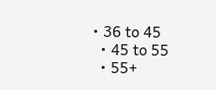• 36 to 45
  • 45 to 55
  • 55+